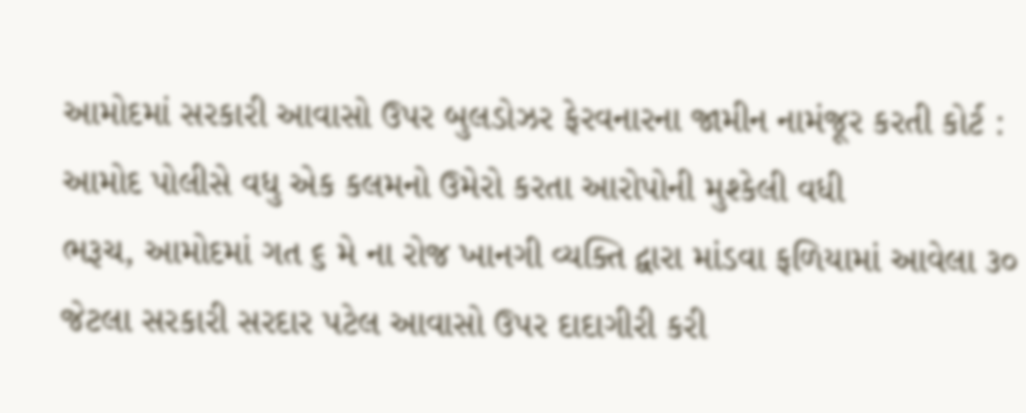આમોદમાં સરકારી આવાસો ઉપર બુલડોઝર ફેરવનારના જામીન નામંજૂર કરતી કોર્ટ : આમોદ પોલીસે વધુ એક કલમનો ઉમેરો કરતા આરોપોની મુશ્કેલી વધી
ભરૂચ, આમોદમાં ગત ૬ મે ના રોજ ખાનગી વ્યક્તિ દ્વારા માંડવા ફળિયામાં આવેલા ૩૦ જેટલા સરકારી સરદાર પટેલ આવાસો ઉપર દાદાગીરી કરી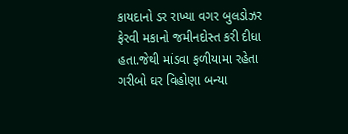કાયદાનો ડર રાખ્યા વગર બુલડોઝર ફેરવી મકાનો જમીનદોસ્ત કરી દીધા હતા.જેથી માંડવા ફળીયામા રહેતા ગરીબો ઘર વિહોણા બન્યા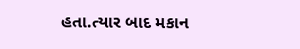હતા.ત્યાર બાદ મકાન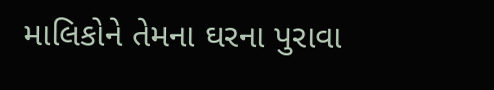માલિકોને તેમના ઘરના પુરાવા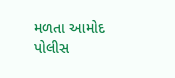મળતા આમોદ પોલીસ